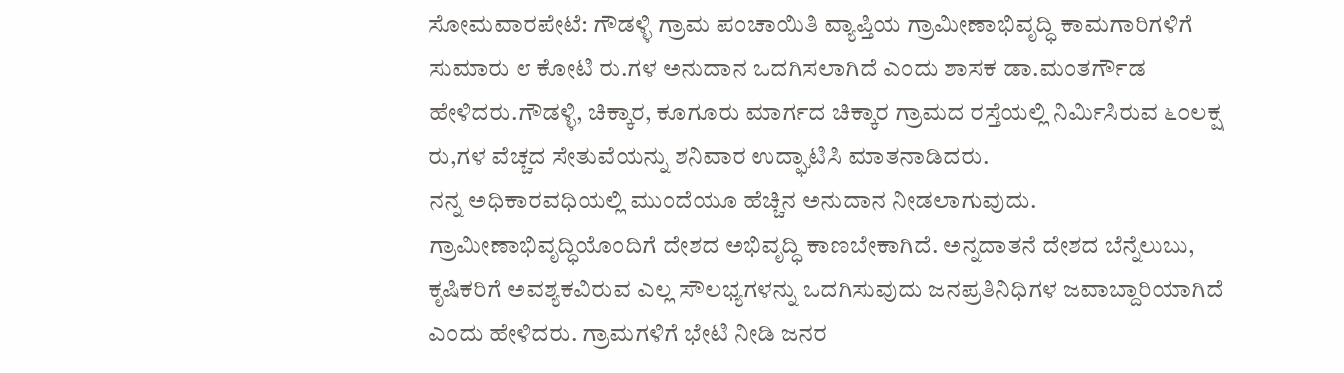ಸೋಮವಾರಪೇಟೆ: ಗೌಡಳ್ಳಿ ಗ್ರಾಮ ಪಂಚಾಯಿತಿ ವ್ಯಾಪ್ತಿಯ ಗ್ರಾಮೀಣಾಭಿವೃದ್ಧಿ ಕಾಮಗಾರಿಗಳಿಗೆ ಸುಮಾರು ೮ ಕೋಟಿ ರು.ಗಳ ಅನುದಾನ ಒದಗಿಸಲಾಗಿದೆ ಎಂದು ಶಾಸಕ ಡಾ.ಮಂತರ್ಗೌಡ ಹೇಳಿದರು.ಗೌಡಳ್ಳಿ, ಚಿಕ್ಕಾರ, ಕೂಗೂರು ಮಾರ್ಗದ ಚಿಕ್ಕಾರ ಗ್ರಾಮದ ರಸ್ತೆಯಲ್ಲಿ ನಿರ್ಮಿಸಿರುವ ೬೦ಲಕ್ಷ ರು,ಗಳ ವೆಚ್ಚದ ಸೇತುವೆಯನ್ನು ಶನಿವಾರ ಉದ್ಘಾಟಿಸಿ ಮಾತನಾಡಿದರು.
ನನ್ನ ಅಧಿಕಾರವಧಿಯಲ್ಲಿ ಮುಂದೆಯೂ ಹೆಚ್ಚಿನ ಅನುದಾನ ನೀಡಲಾಗುವುದು. ಗ್ರಾಮೀಣಾಭಿವೃದ್ಧಿಯೊಂದಿಗೆ ದೇಶದ ಅಭಿವೃದ್ಧಿ ಕಾಣಬೇಕಾಗಿದೆ. ಅನ್ನದಾತನೆ ದೇಶದ ಬೆನ್ನೆಲುಬು, ಕೃಷಿಕರಿಗೆ ಅವಶ್ಯಕವಿರುವ ಎಲ್ಲ ಸೌಲಭ್ಯಗಳನ್ನು ಒದಗಿಸುವುದು ಜನಪ್ರತಿನಿಧಿಗಳ ಜವಾಬ್ದಾರಿಯಾಗಿದೆ ಎಂದು ಹೇಳಿದರು. ಗ್ರಾಮಗಳಿಗೆ ಭೇಟಿ ನೀಡಿ ಜನರ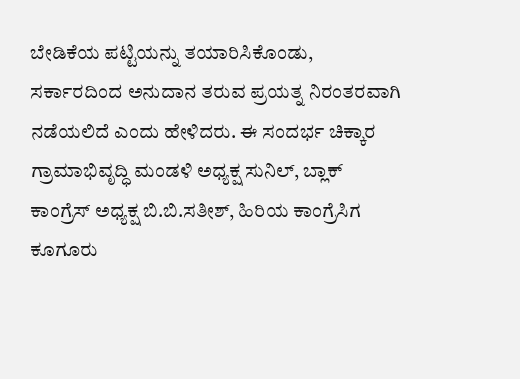ಬೇಡಿಕೆಯ ಪಟ್ಟಿಯನ್ನು ತಯಾರಿಸಿಕೊಂಡು, ಸರ್ಕಾರದಿಂದ ಅನುದಾನ ತರುವ ಪ್ರಯತ್ನ ನಿರಂತರವಾಗಿ ನಡೆಯಲಿದೆ ಎಂದು ಹೇಳಿದರು. ಈ ಸಂದರ್ಭ ಚಿಕ್ಕಾರ ಗ್ರಾಮಾಭಿವೃದ್ಧಿ ಮಂಡಳಿ ಅಧ್ಯಕ್ಷ ಸುನಿಲ್, ಬ್ಲಾಕ್ ಕಾಂಗ್ರೆಸ್ ಅಧ್ಯಕ್ಷ ಬಿ.ಬಿ.ಸತೀಶ್, ಹಿರಿಯ ಕಾಂಗ್ರೆಸಿಗ ಕೂಗೂರು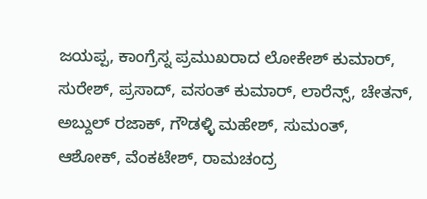ಜಯಪ್ಪ, ಕಾಂಗ್ರೆಸ್ನ ಪ್ರಮುಖರಾದ ಲೋಕೇಶ್ ಕುಮಾರ್, ಸುರೇಶ್, ಪ್ರಸಾದ್, ವಸಂತ್ ಕುಮಾರ್, ಲಾರೆನ್ಸ್, ಚೇತನ್, ಅಬ್ದುಲ್ ರಜಾಕ್, ಗೌಡಳ್ಳಿ ಮಹೇಶ್, ಸುಮಂತ್, ಆಶೋಕ್, ವೆಂಕಟೇಶ್, ರಾಮಚಂದ್ರ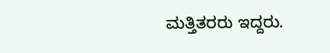ಮತ್ತಿತರರು ಇದ್ದರು.